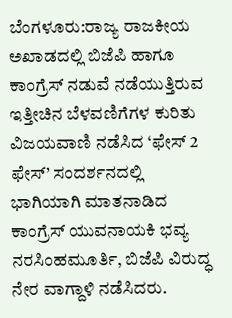ಬೆಂಗಳೂರು:ರಾಜ್ಯ ರಾಜಕೀಯ ಅಖಾಡದಲ್ಲಿ ಬಿಜೆಪಿ ಹಾಗೂ ಕಾಂಗ್ರೆಸ್ ನಡುವೆ ನಡೆಯುತ್ತಿರುವ ಇತ್ತೀಚಿನ ಬೆಳವಣಿಗೆಗಳ ಕುರಿತು ವಿಜಯವಾಣಿ ನಡೆಸಿದ ‘ಫೇಸ್ 2 ಫೇಸ್’ ಸಂದರ್ಶನದಲ್ಲಿ ಭಾಗಿಯಾಗಿ ಮಾತನಾಡಿದ ಕಾಂಗ್ರೆಸ್ ಯುವನಾಯಕಿ ಭವ್ಯ ನರಸಿಂಹಮೂರ್ತಿ, ಬಿಜೆಪಿ ವಿರುದ್ಧ ನೇರ ವಾಗ್ದಾಳಿ ನಡೆಸಿದರು.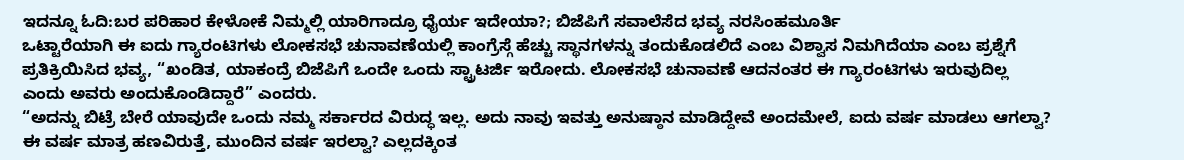ಇದನ್ನೂ ಓದಿ:ಬರ ಪರಿಹಾರ ಕೇಳೋಕೆ ನಿಮ್ಮಲ್ಲಿ ಯಾರಿಗಾದ್ರೂ ಧೈರ್ಯ ಇದೇಯಾ?; ಬಿಜೆಪಿಗೆ ಸವಾಲೆಸೆದ ಭವ್ಯ ನರಸಿಂಹಮೂರ್ತಿ
ಒಟ್ಟಾರೆಯಾಗಿ ಈ ಐದು ಗ್ಯಾರಂಟಿಗಳು ಲೋಕಸಭೆ ಚುನಾವಣೆಯಲ್ಲಿ ಕಾಂಗ್ರೆಸ್ಗೆ ಹೆಚ್ಚು ಸ್ಥಾನಗಳನ್ನು ತಂದುಕೊಡಲಿದೆ ಎಂಬ ವಿಶ್ವಾಸ ನಿಮಗಿದೆಯಾ ಎಂಬ ಪ್ರಶ್ನೆಗೆ ಪ್ರತಿಕ್ರಿಯಿಸಿದ ಭವ್ಯ, “ಖಂಡಿತ, ಯಾಕಂದ್ರೆ ಬಿಜೆಪಿಗೆ ಒಂದೇ ಒಂದು ಸ್ಟ್ರಾಟರ್ಜಿ ಇರೋದು. ಲೋಕಸಭೆ ಚುನಾವಣೆ ಆದನಂತರ ಈ ಗ್ಯಾರಂಟಿಗಳು ಇರುವುದಿಲ್ಲ ಎಂದು ಅವರು ಅಂದುಕೊಂಡಿದ್ದಾರೆ” ಎಂದರು.
“ಅದನ್ನು ಬಿಟ್ರೆ ಬೇರೆ ಯಾವುದೇ ಒಂದು ನಮ್ಮ ಸರ್ಕಾರದ ವಿರುದ್ಧ ಇಲ್ಲ. ಅದು ನಾವು ಇವತ್ತು ಅನುಷ್ಠಾನ ಮಾಡಿದ್ದೇವೆ ಅಂದಮೇಲೆ, ಐದು ವರ್ಷ ಮಾಡಲು ಆಗಲ್ವಾ? ಈ ವರ್ಷ ಮಾತ್ರ ಹಣವಿರುತ್ತೆ, ಮುಂದಿನ ವರ್ಷ ಇರಲ್ವಾ? ಎಲ್ಲದಕ್ಕಿಂತ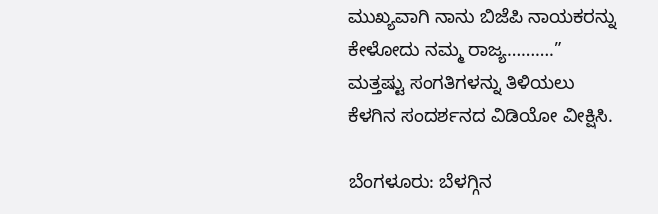ಮುಖ್ಯವಾಗಿ ನಾನು ಬಿಜೆಪಿ ನಾಯಕರನ್ನು ಕೇಳೋದು ನಮ್ಮ ರಾಜ್ಯ……….” ಮತ್ತಷ್ಟು ಸಂಗತಿಗಳನ್ನು ತಿಳಿಯಲು ಕೆಳಗಿನ ಸಂದರ್ಶನದ ವಿಡಿಯೋ ವೀಕ್ಷಿಸಿ.

ಬೆಂಗಳೂರು: ಬೆಳಗ್ಗಿನ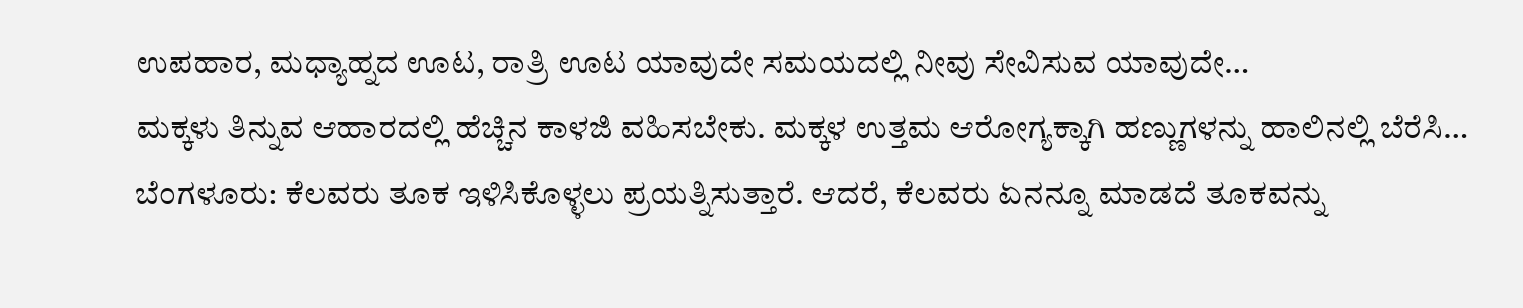ಉಪಹಾರ, ಮಧ್ಯಾಹ್ನದ ಊಟ, ರಾತ್ರಿ ಊಟ ಯಾವುದೇ ಸಮಯದಲ್ಲಿ ನೀವು ಸೇವಿಸುವ ಯಾವುದೇ…
ಮಕ್ಕಳು ತಿನ್ನುವ ಆಹಾರದಲ್ಲಿ ಹೆಚ್ಚಿನ ಕಾಳಜಿ ವಹಿಸಬೇಕು. ಮಕ್ಕಳ ಉತ್ತಮ ಆರೋಗ್ಯಕ್ಕಾಗಿ ಹಣ್ಣುಗಳನ್ನು ಹಾಲಿನಲ್ಲಿ ಬೆರೆಸಿ…
ಬೆಂಗಳೂರು: ಕೆಲವರು ತೂಕ ಇಳಿಸಿಕೊಳ್ಳಲು ಪ್ರಯತ್ನಿಸುತ್ತಾರೆ. ಆದರೆ, ಕೆಲವರು ಏನನ್ನೂ ಮಾಡದೆ ತೂಕವನ್ನು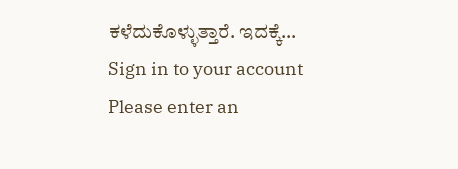ಕಳೆದುಕೊಳ್ಳುತ್ತಾರೆ. ಇದಕ್ಕೆ…
Sign in to your account
Please enter an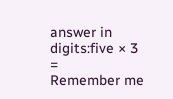answer in digits:five × 3 =
Remember me